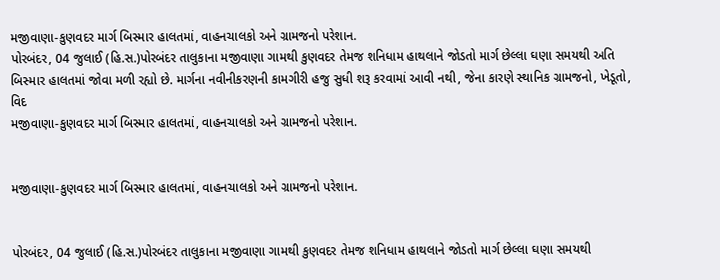મજીવાણા-કુણવદર માર્ગ બિસ્માર હાલતમાં, વાહનચાલકો અને ગ્રામજનો પરેશાન.
પોરબંદર, 04 જુલાઈ (હિ.સ.)પોરબંદર તાલુકાના મજીવાણા ગામથી કુણવદર તેમજ શનિધામ હાથલાને જોડતો માર્ગ છેલ્લા ઘણા સમયથી અતિ બિસ્માર હાલતમાં જોવા મળી રહ્યો છે. માર્ગના નવીનીકરણની કામગીરી હજુ સુધી શરૂ કરવામાં આવી નથી, જેના કારણે સ્થાનિક ગ્રામજનો, ખેડૂતો, વિદ
મજીવાણા-કુણવદર માર્ગ બિસ્માર હાલતમાં, વાહનચાલકો અને ગ્રામજનો પરેશાન.


મજીવાણા-કુણવદર માર્ગ બિસ્માર હાલતમાં, વાહનચાલકો અને ગ્રામજનો પરેશાન.


પોરબંદર, 04 જુલાઈ (હિ.સ.)પોરબંદર તાલુકાના મજીવાણા ગામથી કુણવદર તેમજ શનિધામ હાથલાને જોડતો માર્ગ છેલ્લા ઘણા સમયથી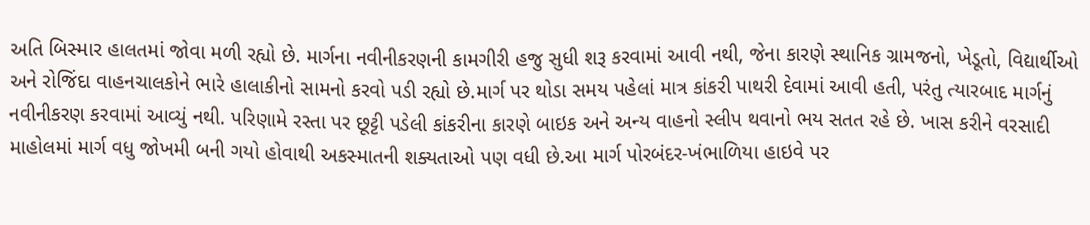અતિ બિસ્માર હાલતમાં જોવા મળી રહ્યો છે. માર્ગના નવીનીકરણની કામગીરી હજુ સુધી શરૂ કરવામાં આવી નથી, જેના કારણે સ્થાનિક ગ્રામજનો, ખેડૂતો, વિદ્યાર્થીઓ અને રોજિંદા વાહનચાલકોને ભારે હાલાકીનો સામનો કરવો પડી રહ્યો છે.માર્ગ પર થોડા સમય પહેલાં માત્ર કાંકરી પાથરી દેવામાં આવી હતી, પરંતુ ત્યારબાદ માર્ગનું નવીનીકરણ કરવામાં આવ્યું નથી. પરિણામે રસ્તા પર છૂટ્ટી પડેલી કાંકરીના કારણે બાઇક અને અન્ય વાહનો સ્લીપ થવાનો ભય સતત રહે છે. ખાસ કરીને વરસાદી માહોલમાં માર્ગ વધુ જોખમી બની ગયો હોવાથી અકસ્માતની શક્યતાઓ પણ વધી છે.આ માર્ગ પોરબંદર-ખંભાળિયા હાઇવે પર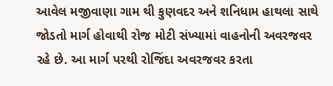આવેલ મજીવાણા ગામ થી કુણવદર અને શનિધામ હાથલા સાથે જોડતો માર્ગ હોવાથી રોજ મોટી સંખ્યામાં વાહનોની અવરજવર રહે છે. આ માર્ગ પરથી રોજિંદા અવરજવર કરતા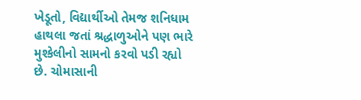ખેડૂતો, વિદ્યાર્થીઓ તેમજ શનિધામ હાથલા જતાં શ્રદ્ધાળુઓને પણ ભારે મુશ્કેલીનો સામનો કરવો પડી રહ્યો છે. ચોમાસાની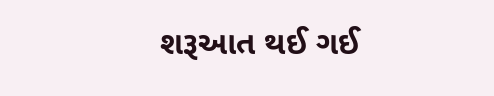શરૂઆત થઈ ગઈ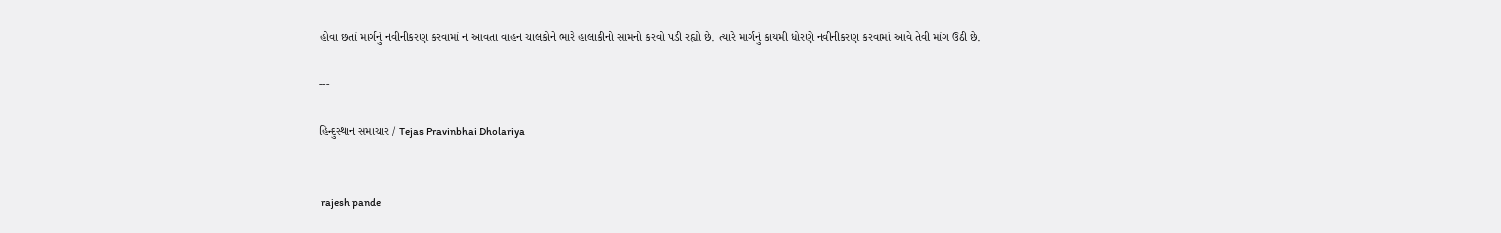હોવા છતાં માર્ગનું નવીનીકરણ કરવામાં ન આવતા વાહન ચાલકોને ભારે હાલાકીનો સામનો કરવો પડી રહ્યો છે. ત્યારે માર્ગનું કાયમી ધોરણે નવીનીકરણ કરવામાં આવે તેવી માંગ ઉઠી છે.

---

હિન્દુસ્થાન સમાચાર / Tejas Pravinbhai Dholariya


 rajesh pande